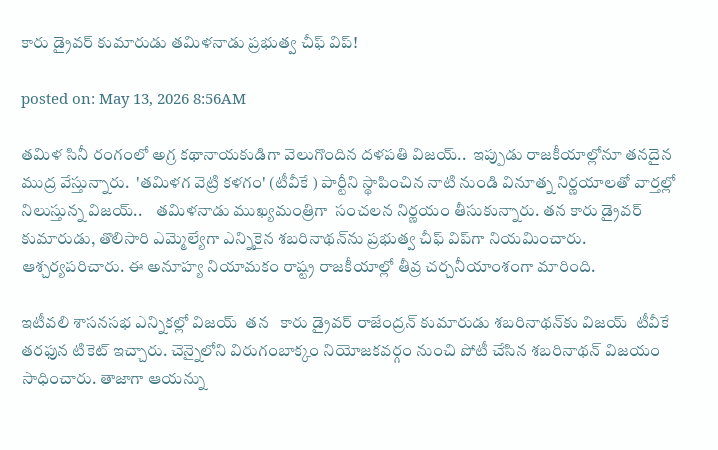కారు డ్రైవర్ కుమారుడు తమిళనాడు ప్రభుత్వ చీఫ్ విప్!

posted on: May 13, 2026 8:56AM

తమిళ సినీ రంగంలో అగ్ర కథానాయకుడిగా వెలుగొందిన దళపతి విజయ్..  ఇప్పుడు రాజకీయాల్లోనూ తనదైన ముద్ర వేస్తున్నారు.  'తమిళగ వెట్రి కళగం' (టీవీకే ) పార్టీని స్థాపించిన నాటి నుండి వినూత్న నిర్ణయాలతో వార్తల్లో నిలుస్తున్న విజయ్..    తమిళనాడు ముఖ్యమంత్రిగా  సంచలన నిర్ణయం తీసుకున్నారు. తన కారు డ్రైవర్ కుమారుడు, తొలిసారి ఎమ్మెల్యేగా ఎన్నికైన శబరినాథన్‌ను ప్రభుత్వ చీఫ్ విప్‌గా నియమించారు. ఆశ్చర్యపరిచారు. ఈ అనూహ్య నియామకం రాష్ట్ర రాజకీయాల్లో తీవ్ర చర్చనీయాంశంగా మారింది.

ఇటీవలి శాసనసభ ఎన్నికల్లో విజయ్  తన   కారు డ్రైవర్‌ రాజేంద్రన్ కుమారుడు శబరినాథన్‌కు విజయ్  టీవీకే తరఫున టికెట్ ఇచ్చారు. చెన్నైలోని విరుగంబాక్కం నియోజకవర్గం నుంచి పోటీ చేసిన శబరినాథన్ విజయం సాధించారు. తాజాగా ఆయన్ను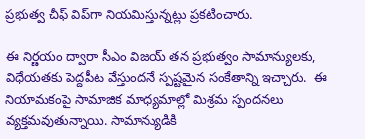ప్రభుత్వ చీఫ్ విప్‌గా నియమిస్తున్నట్లు ప్రకటించారు.

ఈ నిర్ణయం ద్వారా సీఎం విజయ్ తన ప్రభుత్వం సామాన్యులకు, విధేయతకు పెద్దపీట వేస్తుందనే స్పష్టమైన సంకేతాన్ని ఇచ్చారు.  ఈ నియామకంపై సామాజిక మాధ్యమాల్లో మిశ్రమ స్పందనలు వ్యక్తమవుతున్నాయి. సామాన్యుడికి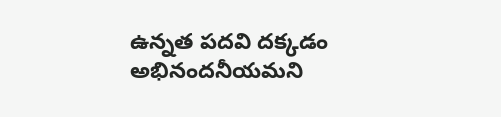ఉన్నత పదవి దక్కడం అభినందనీయమని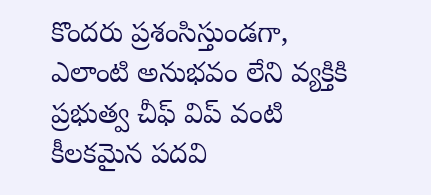కొందరు ప్రశంసిస్తుండగా, ఎలాంటి అనుభవం లేని వ్యక్తికి  ప్రభుత్వ చీఫ్ విప్ వంటి  కీలకమైన పదవి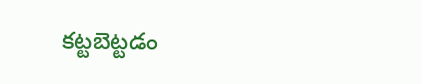కట్టబెట్టడం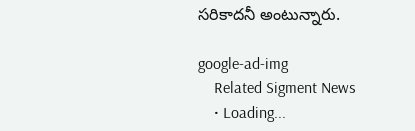సరికాదనీ అంటున్నారు.

google-ad-img
    Related Sigment News
    • Loading...